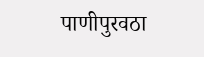पाणीपुरवठा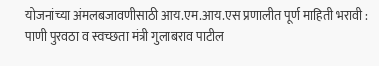योजनांच्या अंमलबजावणीसाठी आय.एम.आय.एस प्रणालीत पूर्ण माहिती भरावी : पाणी पुरवठा व स्वच्छता मंत्री गुलाबराव पाटील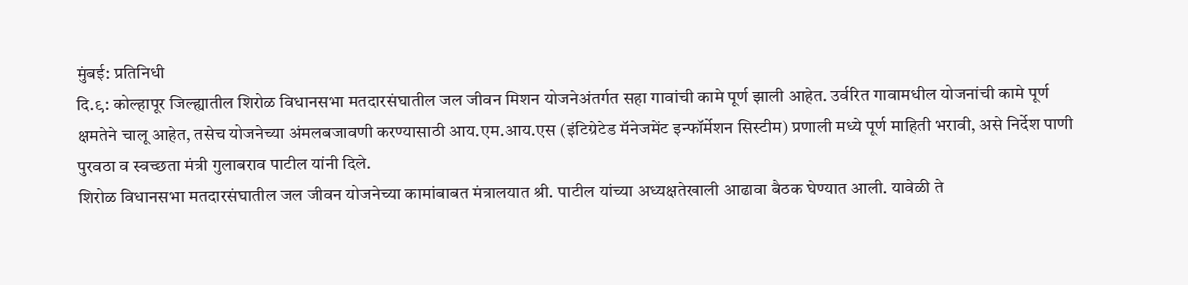मुंबई: प्रतिनिधी
दि.९: कोल्हापूर जिल्ह्यातील शिरोळ विधानसभा मतदारसंघातील जल जीवन मिशन योजनेअंतर्गत सहा गावांची कामे पूर्ण झाली आहेत. उर्वरित गावामधील योजनांची कामे पूर्ण क्षमतेने चालू आहेत, तसेच योजनेच्या अंमलबजावणी करण्यासाठी आय.एम.आय.एस (इंटिग्रेटेड मॅनेजमेंट इन्फॉर्मेशन सिस्टीम) प्रणाली मध्ये पूर्ण माहिती भरावी, असे निर्देश पाणी पुरवठा व स्वच्छता मंत्री गुलाबराव पाटील यांनी दिले.
शिरोळ विधानसभा मतदारसंघातील जल जीवन योजनेच्या कामांबाबत मंत्रालयात श्री. पाटील यांच्या अध्यक्षतेखाली आढावा बैठक घेण्यात आली. यावेळी ते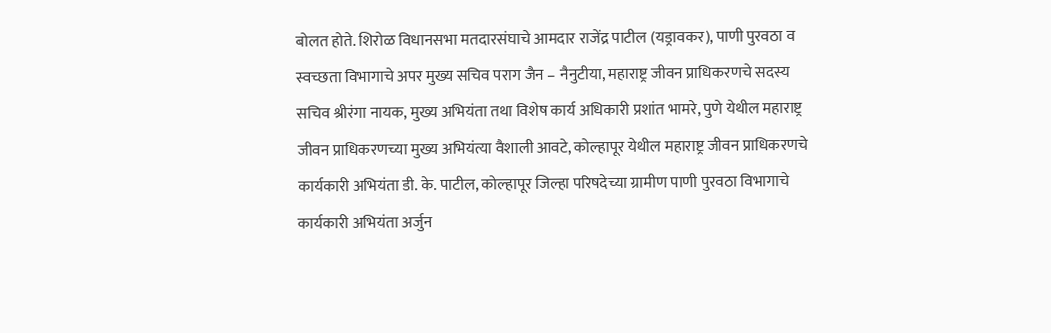बोलत होते. शिरोळ विधानसभा मतदारसंघाचे आमदार राजेंद्र पाटील (यड्रावकर), पाणी पुरवठा व स्वच्छता विभागाचे अपर मुख्य सचिव पराग जैन – नैनुटीया, महाराष्ट्र जीवन प्राधिकरणचे सदस्य सचिव श्रीरंगा नायक, मुख्य अभियंता तथा विशेष कार्य अधिकारी प्रशांत भामरे, पुणे येथील महाराष्ट्र जीवन प्राधिकरणच्या मुख्य अभियंत्या वैशाली आवटे, कोल्हापूर येथील महाराष्ट्र जीवन प्राधिकरणचे कार्यकारी अभियंता डी. के. पाटील, कोल्हापूर जिल्हा परिषदेच्या ग्रामीण पाणी पुरवठा विभागाचे कार्यकारी अभियंता अर्जुन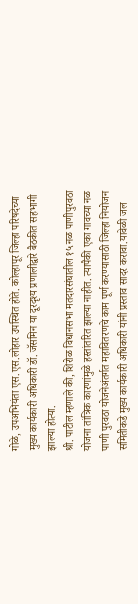गोळे, उपअभियंता एस.एस.लोहार उपस्थित होते. कोल्हापूर जिल्हा परिषदेच्या मुख्य कार्यकारी अधिकारी डॉ. जॅसमिन या दूरदृश्य प्रणालीद्वारे बैठकीत सहभागी झाल्या होत्या.
श्री. पाटील म्हणाले की, शिरोळ विधानसभा मतदारसंघातील १५ नळ पाणीपुरवठा योजना तांत्रिक कारणांमुळे हस्तांतरित झाल्या नाहीत. त्यापैकी एका गावच्या नळ पाणी पुरवठा योजनेअंतर्गत महावितरणचे काम पूर्ण करण्यासाठी जिल्हा नियोजन समितीकडे मुख्य कार्यकारी अधिकारी यांनी प्रस्ताव सादर करावा.यावेळी जल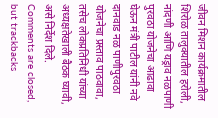जीवन मिशन कार्यक्रमातील शिरोळ तालुक्यातील हरोली, नांदणी आणि यड्राव नळपाणी पुरवठा योजनेचा आढावा घेऊन मंत्री पाटील यांनी नवे दानवाड नळ पाणीपुरवठा योजनेचा प्रस्ताव पाठवावा, तसेच लोकप्रतिनिधी यांच्या अध्यक्षतेखाली बैठक घ्यावी, असे निर्देश दिले.
Comments are closed, but trackbacks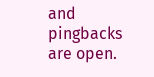and pingbacks are open.